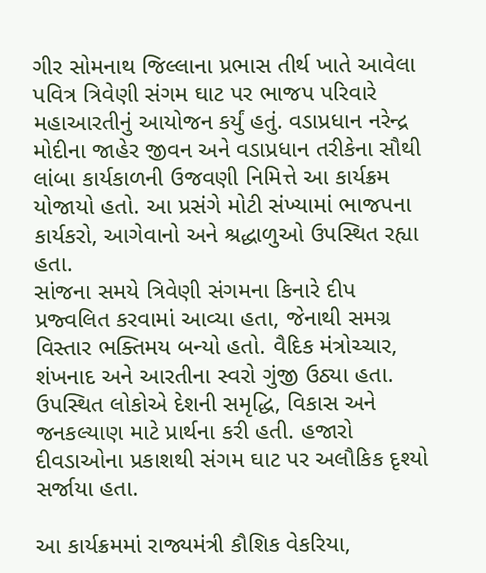ગીર સોમનાથ જિલ્લાના પ્રભાસ તીર્થ ખાતે આવેલા પવિત્ર ત્રિવેણી સંગમ ઘાટ પર ભાજપ પરિવારે મહાઆરતીનું આયોજન કર્યું હતું. વડાપ્રધાન નરેન્દ્ર મોદીના જાહેર જીવન અને વડાપ્રધાન તરીકેના સૌથી લાંબા કાર્યકાળની ઉજવણી નિમિત્તે આ કાર્યક્રમ યોજાયો હતો. આ પ્રસંગે મોટી સંખ્યામાં ભાજપના કાર્યકરો, આગેવાનો અને શ્રદ્ધાળુઓ ઉપસ્થિત રહ્યા હતા.
સાંજના સમયે ત્રિવેણી સંગમના કિનારે દીપ પ્રજ્વલિત કરવામાં આવ્યા હતા, જેનાથી સમગ્ર વિસ્તાર ભક્તિમય બન્યો હતો. વૈદિક મંત્રોચ્ચાર, શંખનાદ અને આરતીના સ્વરો ગુંજી ઉઠ્યા હતા. ઉપસ્થિત લોકોએ દેશની સમૃદ્ધિ, વિકાસ અને જનકલ્યાણ માટે પ્રાર્થના કરી હતી. હજારો દીવડાઓના પ્રકાશથી સંગમ ઘાટ પર અલૌકિક દૃશ્યો સર્જાયા હતા.

આ કાર્યક્રમમાં રાજ્યમંત્રી કૌશિક વેકરિયા,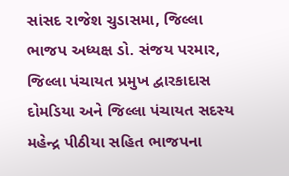સાંસદ રાજેશ ચુડાસમા, જિલ્લા ભાજપ અધ્યક્ષ ડો. સંજય પરમાર, જિલ્લા પંચાયત પ્રમુખ દ્વારકાદાસ દોમડિયા અને જિલ્લા પંચાયત સદસ્ય મહેન્દ્ર પીઠીયા સહિત ભાજપના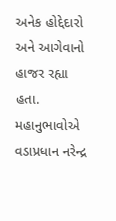અનેક હોદ્દેદારો અને આગેવાનો હાજર રહ્યા હતા. મહાનુભાવોએ વડાપ્રધાન નરેન્દ્ર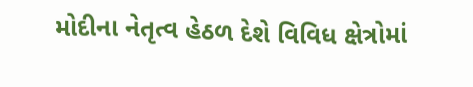મોદીના નેતૃત્વ હેઠળ દેશે વિવિધ ક્ષેત્રોમાં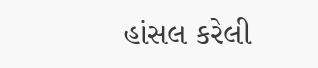હાંસલ કરેલી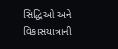સિદ્ધિઓ અને વિકાસયાત્રાની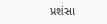પ્રશંસા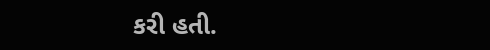કરી હતી.